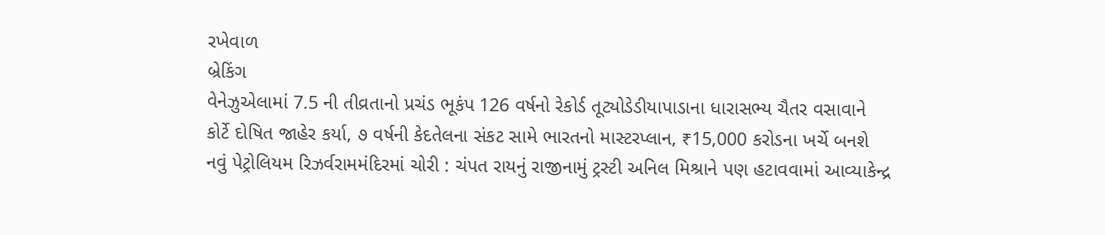રખેવાળ
બ્રેકિંગ
વેનેઝુએલામાં 7.5 ની તીવ્રતાનો પ્રચંડ ભૂકંપ 126 વર્ષનો રેકોર્ડ તૂટ્યોડેડીયાપાડાના ધારાસભ્ય ચૈતર વસાવાને કોર્ટે દોષિત જાહેર કર્યા, ૭ વર્ષની કેદતેલના સંકટ સામે ભારતનો માસ્ટરપ્લાન, ₹15,000 કરોડના ખર્ચે બનશે નવું પેટ્રોલિયમ રિઝર્વરામમંદિરમાં ચોરી : ચંપત રાયનું રાજીનામું ટ્રસ્ટી અનિલ મિશ્રાને પણ હટાવવામાં આવ્યાકેન્દ્ર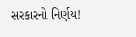સરકારનો નિર્ણય!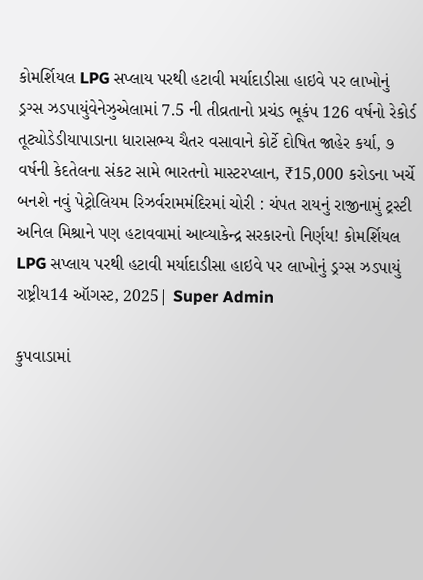કોમર્શિયલ LPG સપ્લાય પરથી હટાવી મર્યાદાડીસા હાઇવે પર લાખોનું ડ્રગ્સ ઝડપાયુંવેનેઝુએલામાં 7.5 ની તીવ્રતાનો પ્રચંડ ભૂકંપ 126 વર્ષનો રેકોર્ડ તૂટ્યોડેડીયાપાડાના ધારાસભ્ય ચૈતર વસાવાને કોર્ટે દોષિત જાહેર કર્યા, ૭ વર્ષની કેદતેલના સંકટ સામે ભારતનો માસ્ટરપ્લાન, ₹15,000 કરોડના ખર્ચે બનશે નવું પેટ્રોલિયમ રિઝર્વરામમંદિરમાં ચોરી : ચંપત રાયનું રાજીનામું ટ્રસ્ટી અનિલ મિશ્રાને પણ હટાવવામાં આવ્યાકેન્દ્ર સરકારનો નિર્ણય! કોમર્શિયલ LPG સપ્લાય પરથી હટાવી મર્યાદાડીસા હાઇવે પર લાખોનું ડ્રગ્સ ઝડપાયું
રાષ્ટ્રીય14 ઑગસ્ટ, 2025| Super Admin

કુપવાડામાં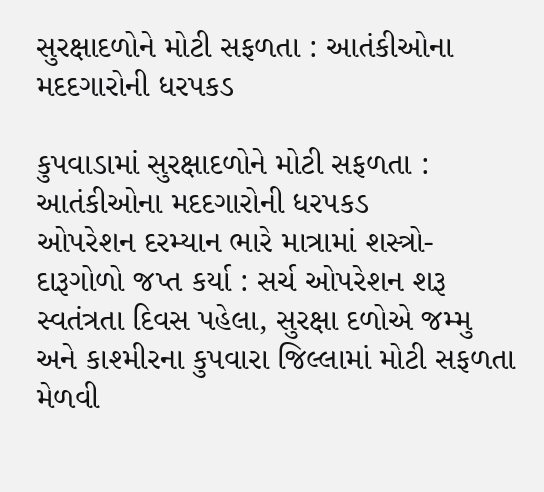સુરક્ષાદળોને મોટી સફળતા : આતંકીઓના મદદગારોની ધરપકડ

કુપવાડામાં સુરક્ષાદળોને મોટી સફળતા : આતંકીઓના મદદગારોની ધરપકડ
ઓપરેશન દરમ્‍યાન ભારે માત્રામાં શસ્‍ત્રો-દારૂગોળો જપ્‍ત કર્યા : સર્ચ ઓપરેશન શરૂ સ્‍વતંત્રતા દિવસ પહેલા, સુરક્ષા દળોએ જમ્‍મુ અને કાશ્‍મીરના કુપવારા જિલ્લામાં મોટી સફળતા મેળવી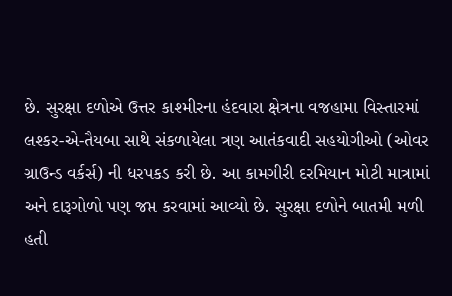છે. સુરક્ષા દળોએ ઉત્તર કાશ્‍મીરના હંદવારા ક્ષેત્રના વજહામા વિસ્‍તારમાં લશ્‍કર-એ-તૈયબા સાથે સંકળાયેલા ત્રણ આતંકવાદી સહયોગીઓ (ઓવર ગ્રાઉન્‍ડ વર્કર્સ) ની ધરપકડ કરી છે. આ કામગીરી દરમિયાન મોટી માત્રામાં અને દારૂગોળો પણ જપ્ત કરવામાં આવ્‍યો છે. સુરક્ષા દળોને બાતમી મળી હતી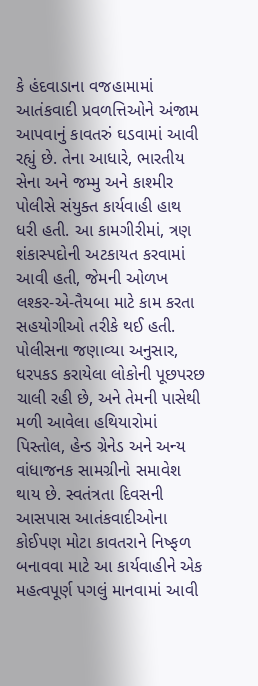કે હંદવાડાના વજહામામાં આતંકવાદી પ્રવળત્તિઓને અંજામ આપવાનું કાવતરું ઘડવામાં આવી રહ્યું છે. તેના આધારે, ભારતીય સેના અને જમ્‍મુ અને કાશ્‍મીર પોલીસે સંયુક્‍ત કાર્યવાહી હાથ ધરી હતી. આ કામગીરીમાં, ત્રણ શંકાસ્‍પદોની અટકાયત કરવામાં આવી હતી, જેમની ઓળખ લશ્‍કર-એ-તૈયબા માટે કામ કરતા સહયોગીઓ તરીકે થઈ હતી. પોલીસના જણાવ્‍યા અનુસાર, ધરપકડ કરાયેલા લોકોની પૂછપરછ ચાલી રહી છે, અને તેમની પાસેથી મળી આવેલા હથિયારોમાં પિસ્‍તોલ, હેન્‍ડ ગ્રેનેડ અને અન્‍ય વાંધાજનક સામગ્રીનો સમાવેશ થાય છે. સ્‍વતંત્રતા દિવસની આસપાસ આતંકવાદીઓના કોઈપણ મોટા કાવતરાને નિષ્‍ફળ બનાવવા માટે આ કાર્યવાહીને એક મહત્‍વપૂર્ણ પગલું માનવામાં આવી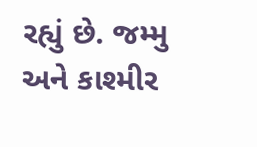રહ્યું છે. જમ્‍મુ અને કાશ્‍મીર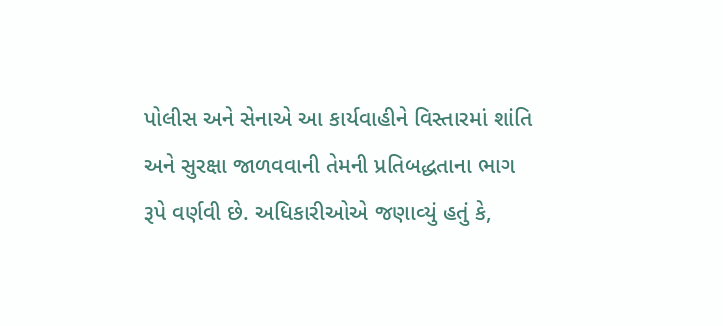પોલીસ અને સેનાએ આ કાર્યવાહીને વિસ્‍તારમાં શાંતિ અને સુરક્ષા જાળવવાની તેમની પ્રતિબદ્ધતાના ભાગ રૂપે વર્ણવી છે. અધિકારીઓએ જણાવ્‍યું હતું કે,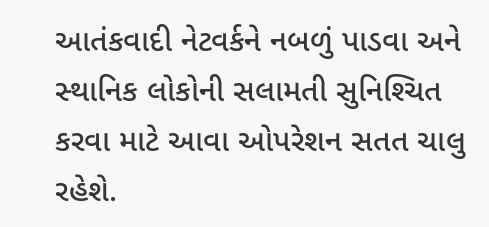આતંકવાદી નેટવર્કને નબળું પાડવા અને સ્‍થાનિક લોકોની સલામતી સુનિશ્‍ચિત કરવા માટે આવા ઓપરેશન સતત ચાલુ રહેશે.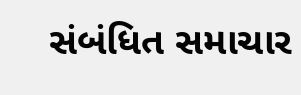સંબંધિત સમાચાર